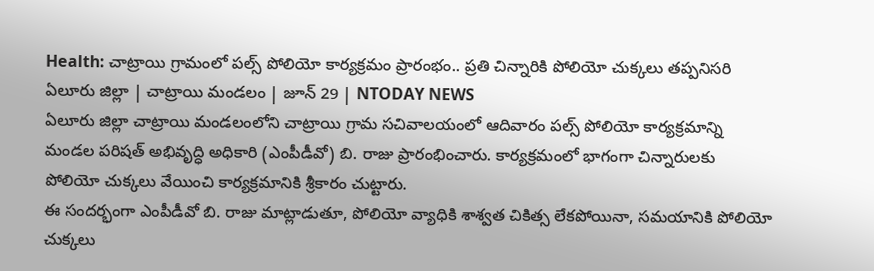Health: చాట్రాయి గ్రామంలో పల్స్ పోలియో కార్యక్రమం ప్రారంభం.. ప్రతి చిన్నారికి పోలియో చుక్కలు తప్పనిసరి
ఏలూరు జిల్లా | చాట్రాయి మండలం | జూన్ 29 | NTODAY NEWS
ఏలూరు జిల్లా చాట్రాయి మండలంలోని చాట్రాయి గ్రామ సచివాలయంలో ఆదివారం పల్స్ పోలియో కార్యక్రమాన్ని మండల పరిషత్ అభివృద్ధి అధికారి (ఎంపీడీవో) బి. రాజు ప్రారంభించారు. కార్యక్రమంలో భాగంగా చిన్నారులకు పోలియో చుక్కలు వేయించి కార్యక్రమానికి శ్రీకారం చుట్టారు.
ఈ సందర్భంగా ఎంపీడీవో బి. రాజు మాట్లాడుతూ, పోలియో వ్యాధికి శాశ్వత చికిత్స లేకపోయినా, సమయానికి పోలియో చుక్కలు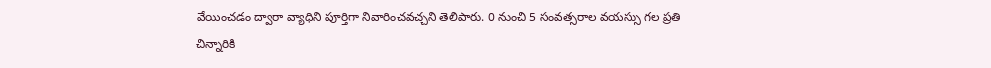వేయించడం ద్వారా వ్యాధిని పూర్తిగా నివారించవచ్చని తెలిపారు. 0 నుంచి 5 సంవత్సరాల వయస్సు గల ప్రతి చిన్నారికి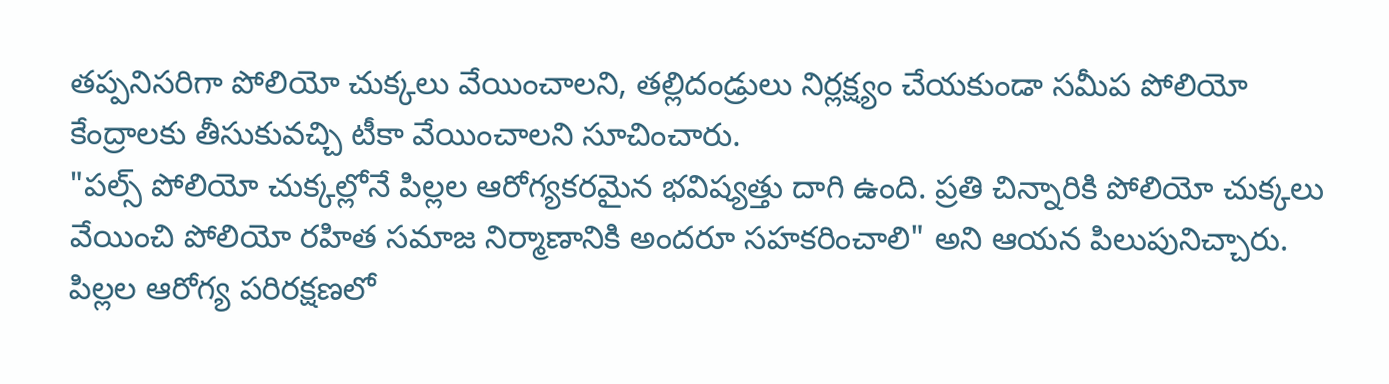తప్పనిసరిగా పోలియో చుక్కలు వేయించాలని, తల్లిదండ్రులు నిర్లక్ష్యం చేయకుండా సమీప పోలియో కేంద్రాలకు తీసుకువచ్చి టీకా వేయించాలని సూచించారు.
"పల్స్ పోలియో చుక్కల్లోనే పిల్లల ఆరోగ్యకరమైన భవిష్యత్తు దాగి ఉంది. ప్రతి చిన్నారికి పోలియో చుక్కలు వేయించి పోలియో రహిత సమాజ నిర్మాణానికి అందరూ సహకరించాలి" అని ఆయన పిలుపునిచ్చారు.
పిల్లల ఆరోగ్య పరిరక్షణలో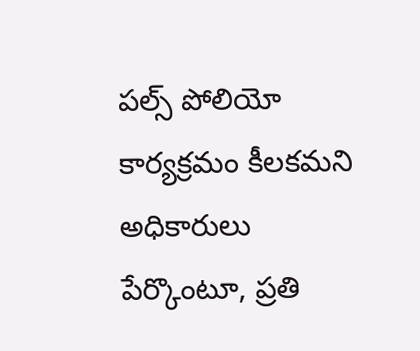పల్స్ పోలియో కార్యక్రమం కీలకమని అధికారులు పేర్కొంటూ, ప్రతి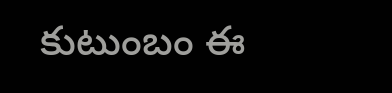కుటుంబం ఈ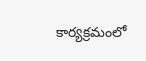కార్యక్రమంలో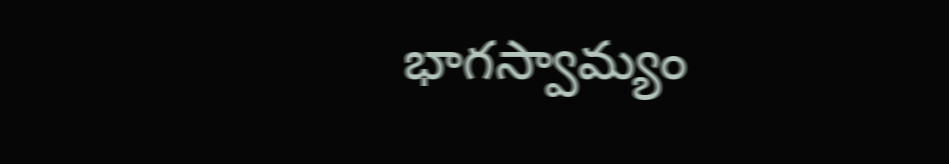భాగస్వామ్యం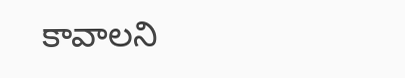కావాలని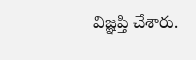విజ్ఞప్తి చేశారు.